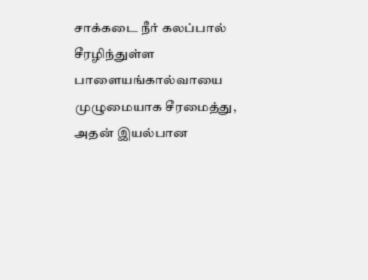சாக்கடை நீர் கலப்பால் சீரழிந்துள்ள பாளையங்கால்வாயை முழுமையாக சீரமைத்து, அதன் இயல்பான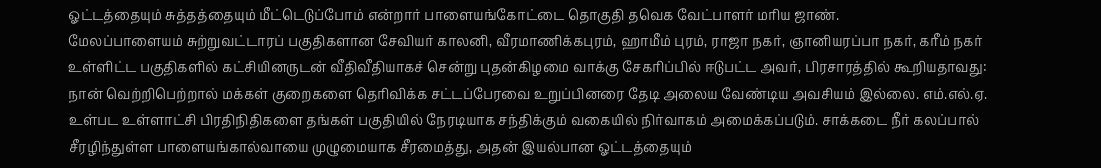ஓட்டத்தையும் சுத்தத்தையும் மீட்டெடுப்போம் என்றார் பாளையங்கோட்டை தொகுதி தவெக வேட்பாளர் மரிய ஜாண்.
மேலப்பாளையம் சுற்றுவட்டாரப் பகுதிகளான சேவியர் காலனி, வீரமாணிக்கபுரம், ஹாமீம் புரம், ராஜா நகர், ஞானியரப்பா நகர், கரீம் நகர் உள்ளிட்ட பகுதிகளில் கட்சியினருடன் வீதிவீதியாகச் சென்று புதன்கிழமை வாக்கு சேகரிப்பில் ஈடுபட்ட அவர், பிரசாரத்தில் கூறியதாவது: நான் வெற்றிபெற்றால் மக்கள் குறைகளை தெரிவிக்க சட்டப்பேரவை உறுப்பினரை தேடி அலைய வேண்டிய அவசியம் இல்லை. எம்.எல்.ஏ. உள்பட உள்ளாட்சி பிரதிநிதிகளை தங்கள் பகுதியில் நேரடியாக சந்திக்கும் வகையில் நிர்வாகம் அமைக்கப்படும். சாக்கடை நீர் கலப்பால் சீரழிந்துள்ள பாளையங்கால்வாயை முழுமையாக சீரமைத்து, அதன் இயல்பான ஓட்டத்தையும்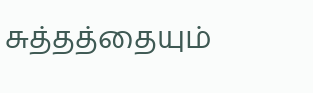சுத்தத்தையும்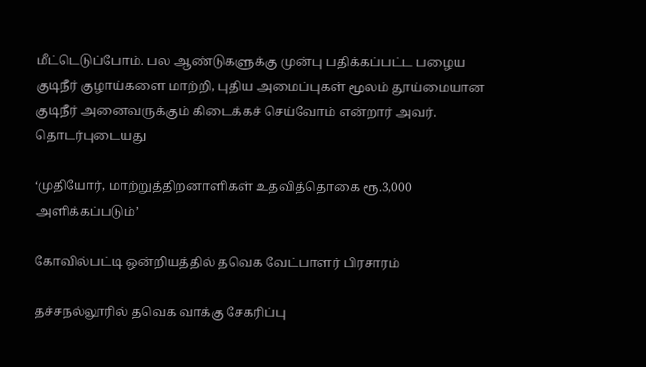மீட்டெடுப்போம். பல ஆண்டுகளுக்கு முன்பு பதிக்கப்பட்ட பழைய குடிநீர் குழாய்களை மாற்றி, புதிய அமைப்புகள் மூலம் தூய்மையான குடிநீர் அனைவருக்கும் கிடைக்கச் செய்வோம் என்றார் அவர்.
தொடர்புடையது

‘முதியோர், மாற்றுத்திறனாளிகள் உதவித்தொகை ரூ.3,000 அளிக்கப்படும்’

கோவில்பட்டி ஒன்றியத்தில் தவெக வேட்பாளர் பிரசாரம்

தச்சநல்லூரில் தவெக வாக்கு சேகரிப்பு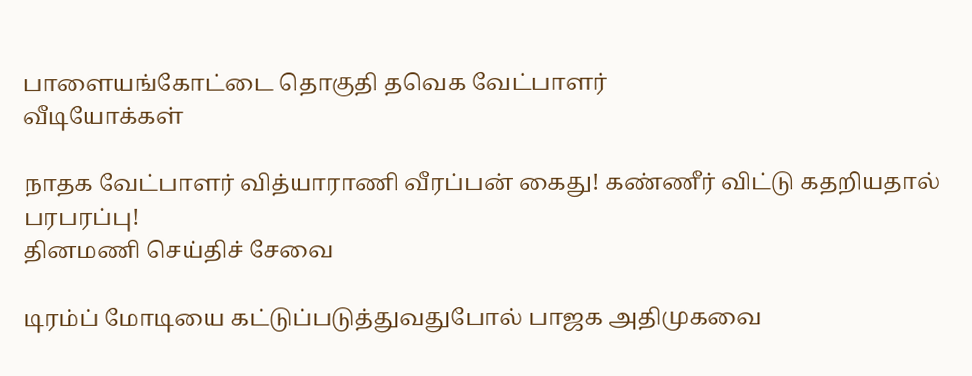பாளையங்கோட்டை தொகுதி தவெக வேட்பாளர்
வீடியோக்கள்

நாதக வேட்பாளர் வித்யாராணி வீரப்பன் கைது! கண்ணீர் விட்டு கதறியதால் பரபரப்பு!
தினமணி செய்திச் சேவை

டிரம்ப் மோடியை கட்டுப்படுத்துவதுபோல் பாஜக அதிமுகவை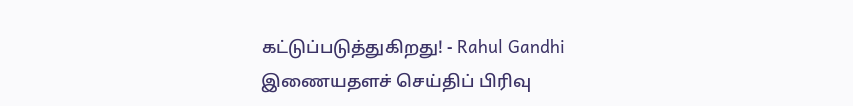கட்டுப்படுத்துகிறது! - Rahul Gandhi
இணையதளச் செய்திப் பிரிவு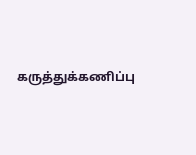கருத்துக்கணிப்பு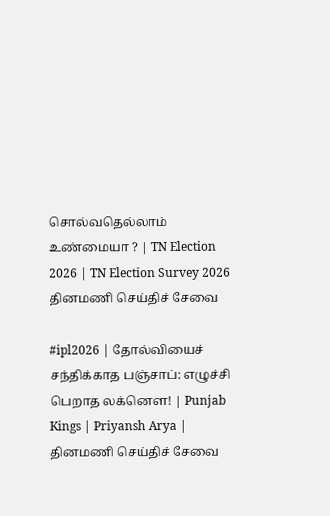சொல்வதெல்லாம் உண்மையா ? | TN Election 2026 | TN Election Survey 2026
தினமணி செய்திச் சேவை

#ipl2026 | தோல்வியைச் சந்திக்காத பஞ்சாப்: எழுச்சி பெறாத லக்னௌ! | Punjab Kings | Priyansh Arya |
தினமணி செய்திச் சேவை